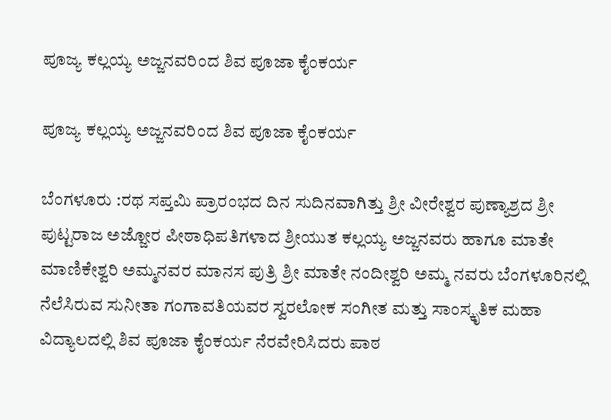ಪೂಜ್ಯ ಕಲ್ಲಯ್ಯ ಅಜ್ಜನವರಿಂದ ಶಿವ ಪೂಜಾ ಕೈಂಕರ್ಯ

ಪೂಜ್ಯ ಕಲ್ಲಯ್ಯ ಅಜ್ಜನವರಿಂದ ಶಿವ ಪೂಜಾ ಕೈಂಕರ್ಯ

ಬೆಂಗಳೂರು :ರಥ ಸಪ್ತಮಿ ಪ್ರಾರಂಭದ ದಿನ ಸುದಿನವಾಗಿತ್ತು ಶ್ರೀ ವೀರೇಶ್ವರ ಪುಣ್ಯಾಶ್ರದ ಶ್ರೀ ಪುಟ್ಟರಾಜ ಅಜ್ಜೋರ ಪೀಠಾಧಿಪತಿಗಳಾದ ಶ್ರೀಯುತ ಕಲ್ಲಯ್ಯ ಅಜ್ಜನವರು ಹಾಗೂ ಮಾತೇ ಮಾಣಿಕೇಶ್ವರಿ ಅಮ್ಮನವರ ಮಾನಸ ಪುತ್ರಿ ಶ್ರೀ ಮಾತೇ ನಂದೀಶ್ವರಿ ಅಮ್ಮ ನವರು ಬೆಂಗಳೂರಿನಲ್ಲಿ ನೆಲೆಸಿರುವ ಸುನೀತಾ ಗಂಗಾವತಿಯವರ ಸ್ವರಲೋಕ ಸಂಗೀತ ಮತ್ತು ಸಾಂಸ್ಕೃತಿಕ ಮಹಾ ವಿದ್ಯಾಲದಲ್ಲಿ ಶಿವ ಪೂಜಾ ಕೈಂಕರ್ಯ ನೆರವೇರಿಸಿದರು ಪಾಠ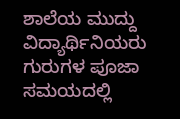ಶಾಲೆಯ ಮುದ್ದು ವಿದ್ಯಾರ್ಥಿನಿಯರು ಗುರುಗಳ ಪೂಜಾ ಸಮಯದಲ್ಲಿ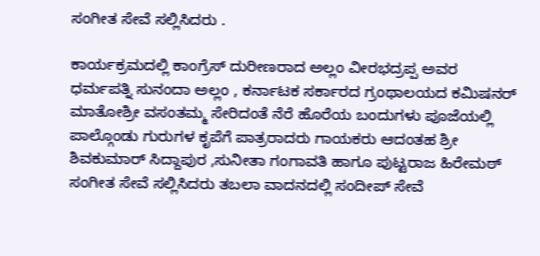ಸಂಗೀತ ಸೇವೆ ಸಲ್ಲಿಸಿದರು .

ಕಾರ್ಯಕ್ರಮದಲ್ಲಿ ಕಾಂಗ್ರೆಸ್ ದುರೀಣರಾದ ಅಲ್ಲಂ ವೀರಭದ್ರಪ್ಪ ಅವರ ಧರ್ಮಪತ್ನಿ ಸುನಂದಾ ಅಲ್ಲಂ , ಕರ್ನಾಟಕ ಸರ್ಕಾರದ ಗ್ರಂಥಾಲಯದ ಕಮಿಷನರ್ ಮಾತೋಶ್ರೀ ವಸಂತಮ್ಮ ಸೇರಿದಂತೆ ನೆರೆ ಹೊರೆಯ ಬಂದುಗಳು ಪೂಜೆಯಲ್ಲಿ ಪಾಲ್ಗೊಂಡು ಗುರುಗಳ ಕೃಪೆಗೆ ಪಾತ್ರರಾದರು ಗಾಯಕರು ಆದಂತಹ ಶ್ರೀ ಶಿವಕುಮಾರ್ ಸಿದ್ದಾಪುರ ,ಸುನೀತಾ ಗಂಗಾವತಿ ಹಾಗೂ ಪುಟ್ಟರಾಜ ಹಿರೇಮಠ್ ಸಂಗೀತ ಸೇವೆ ಸಲ್ಲಿಸಿದರು ತಬಲಾ ವಾದನದಲ್ಲಿ ಸಂದೀಪ್ ಸೇವೆ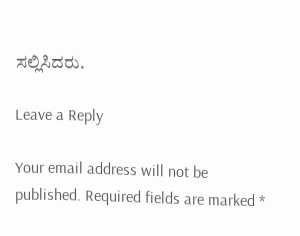ಸಲ್ಲಿಸಿದರು.

Leave a Reply

Your email address will not be published. Required fields are marked *